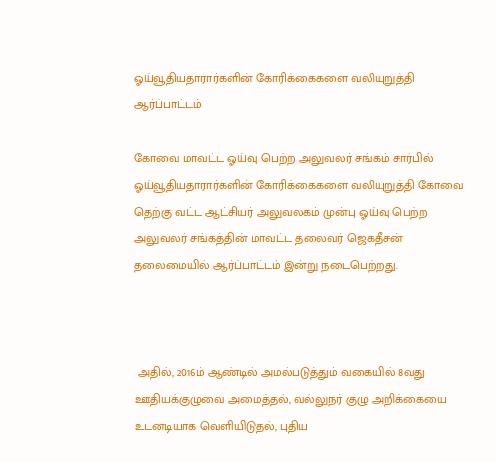ஓய்வூதியதாரார்களின் கோரிக்கைகளை வலியுறுத்தி ஆர்ப்பாட்டம்

கோவை மாவட்ட ஓய்வு பெற்ற அலுவலர் சங்கம் சார்பில் ஓய்வூதியதாரார்களின் கோரிக்கைகளை வலியுறுத்தி கோவை தெற்கு வட்ட ஆட்சியர் அலுவலகம் முன்பு ஓய்வு பெற்ற அலுவலர் சங்கத்தின் மாவட்ட தலைவர் ஜெகதீசன் தலைமையில் ஆர்ப்பாட்டம் இன்று நடைபெற்றது.



 அதில், 2016ம் ஆண்டில் அமல்படுத்தும் வகையில் 8வது ஊதியக்குழுவை அமைத்தல், வல்லுநர் குழு அறிக்கையை  உடனடியாக வெளியிடுதல், புதிய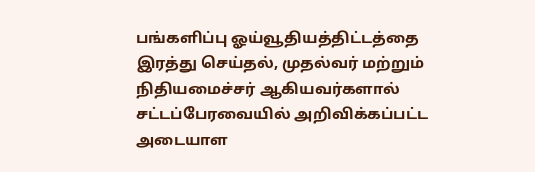பங்களிப்பு ஓய்வூதியத்திட்டத்தை இரத்து செய்தல், முதல்வர் மற்றும் நிதியமைச்சர் ஆகியவர்களால் சட்டப்பேரவையில் அறிவிக்கப்பட்ட அடையாள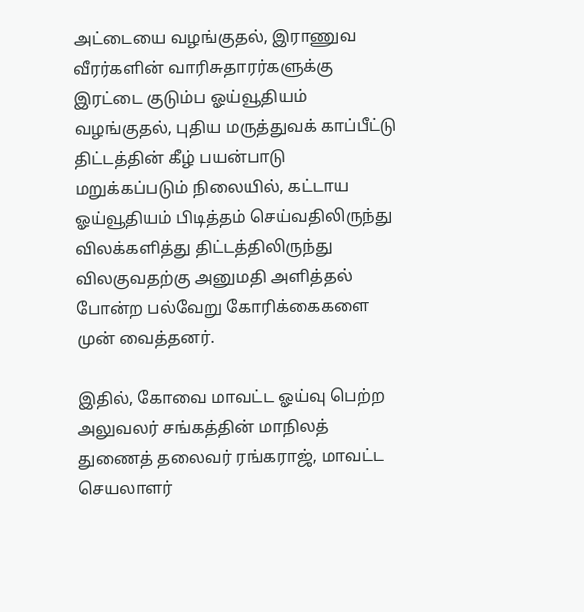அட்டையை வழங்குதல், இராணுவ வீரர்களின் வாரிசுதாரர்களுக்கு இரட்டை குடும்ப ஓய்வூதியம் வழங்குதல், புதிய மருத்துவக் காப்பீட்டு திட்டத்தின் கீழ் பயன்பாடு மறுக்கப்படும் நிலையில், கட்டாய ஓய்வூதியம் பிடித்தம் செய்வதிலிருந்து விலக்களித்து திட்டத்திலிருந்து விலகுவதற்கு அனுமதி அளித்தல் போன்ற பல்வேறு கோரிக்கைகளை முன் வைத்தனர்.

இதில், கோவை மாவட்ட ஓய்வு பெற்ற அலுவலர் சங்கத்தின் மாநிலத் துணைத் தலைவர் ரங்கராஜ், மாவட்ட செயலாளர்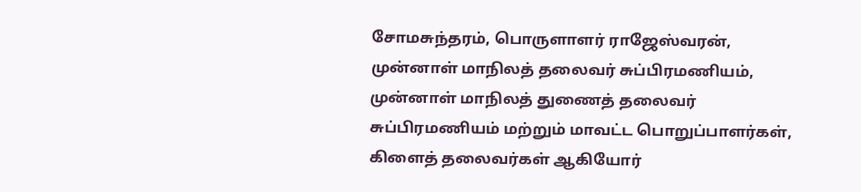சோமசுந்தரம், பொருளாளர் ராஜேஸ்வரன், முன்னாள் மாநிலத் தலைவர் சுப்பிரமணியம், முன்னாள் மாநிலத் துணைத் தலைவர் சுப்பிரமணியம் மற்றும் மாவட்ட பொறுப்பாளர்கள், கிளைத் தலைவர்கள் ஆகியோர்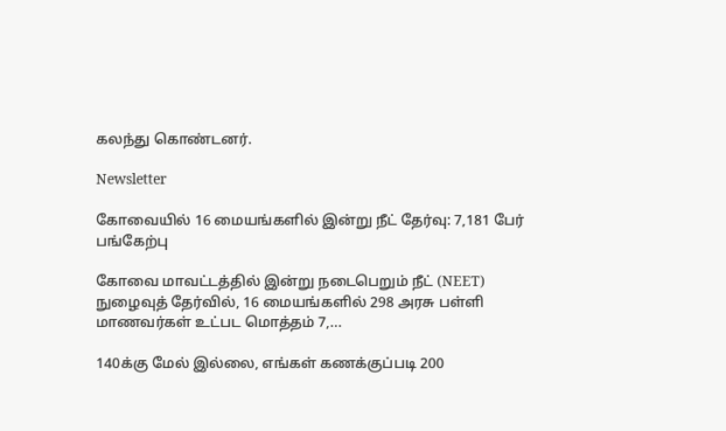கலந்து கொண்டனர்.

Newsletter

கோவையில் 16 மையங்களில் இன்று நீட் தேர்வு: 7,181 பேர் பங்கேற்பு

கோவை மாவட்டத்தில் இன்று நடைபெறும் நீட் (NEET) நுழைவுத் தேர்வில், 16 மையங்களில் 298 அரசு பள்ளி மாணவர்கள் உட்பட மொத்தம் 7,...

140க்கு மேல் இல்லை, எங்கள் கணக்குப்படி 200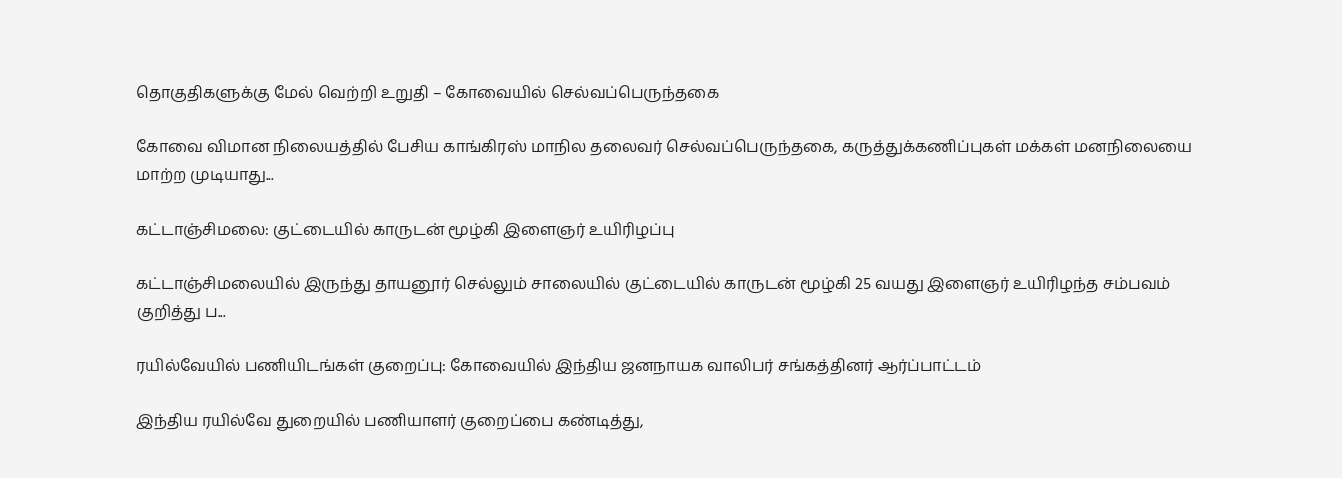தொகுதிகளுக்கு மேல் வெற்றி உறுதி – கோவையில் செல்வப்பெருந்தகை

கோவை விமான நிலையத்தில் பேசிய காங்கிரஸ் மாநில தலைவர் செல்வப்பெருந்தகை, கருத்துக்கணிப்புகள் மக்கள் மனநிலையை மாற்ற முடியாது...

கட்டாஞ்சிமலை: குட்டையில் காருடன் மூழ்கி இளைஞர் உயிரிழப்பு

கட்டாஞ்சிமலையில் இருந்து தாயனூர் செல்லும் சாலையில் குட்டையில் காருடன் மூழ்கி 25 வயது இளைஞர் உயிரிழந்த சம்பவம் குறித்து ப...

ரயில்வேயில் பணியிடங்கள் குறைப்பு: கோவையில் இந்திய ஜனநாயக வாலிபர் சங்கத்தினர் ஆர்ப்பாட்டம்

இந்திய ரயில்வே துறையில் பணியாளர் குறைப்பை கண்டித்து,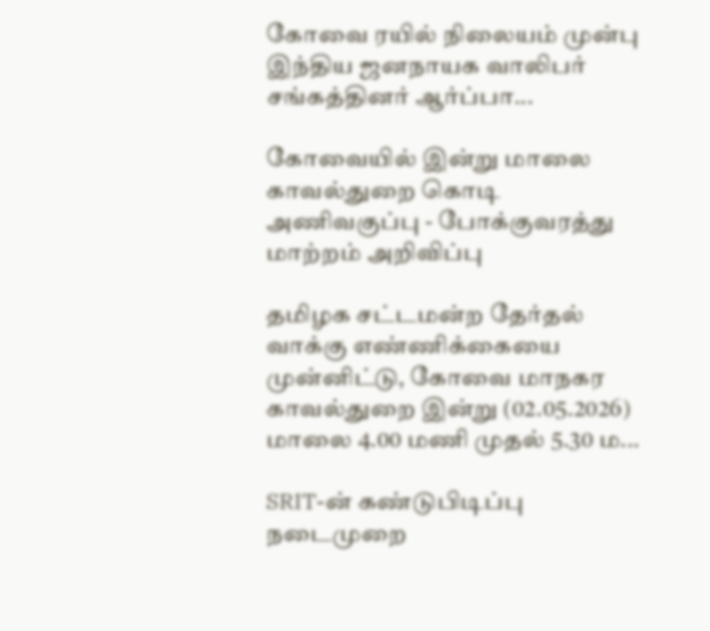கோவை ரயில் நிலையம் முன்பு இந்திய ஜனநாயக வாலிபர் சங்கத்தினர் ஆர்ப்பா...

கோவையில் இன்று மாலை காவல்துறை கொடி அணிவகுப்பு - போக்குவரத்து மாற்றம் அறிவிப்பு

தமிழக சட்டமன்ற தேர்தல் வாக்கு எண்ணிக்கையை முன்னிட்டு, கோவை மாநகர காவல்துறை இன்று (02.05.2026) மாலை 4.00 மணி முதல் 5.30 ம...

SRIT-ன் கண்டுபிடிப்பு நடைமுறை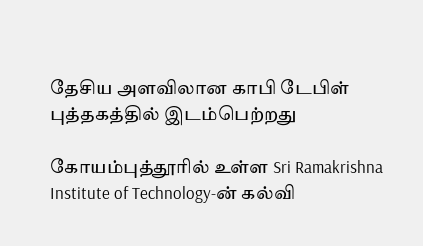தேசிய அளவிலான காபி டேபிள் புத்தகத்தில் இடம்பெற்றது

கோயம்புத்தூரில் உள்ள Sri Ramakrishna Institute of Technology-ன் கல்வி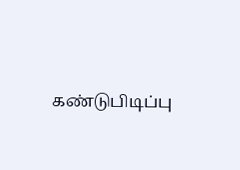கண்டுபிடிப்பு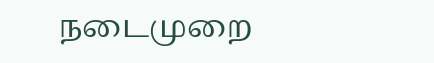நடைமுறை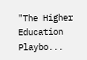"The Higher Education Playbo...